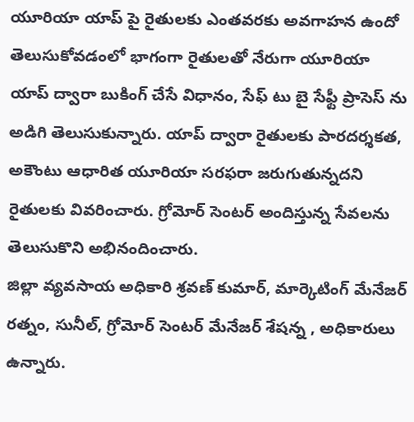యూరియా యాప్ పై రైతులకు ఎంతవరకు అవగాహన ఉందో తెలుసుకోవడంలో భాగంగా రైతులతో నేరుగా యూరియా యాప్ ద్వారా బుకింగ్ చేసే విధానం, సేఫ్ టు బై సేఫ్టీ ప్రాసెస్ ను అడిగి తెలుసుకున్నారు. యాప్ ద్వారా రైతులకు పారదర్శకత, అకౌంటు ఆధారిత యూరియా సరఫరా జరుగుతున్నదని రైతులకు వివరించారు. గ్రోమోర్ సెంటర్ అందిస్తున్న సేవలను తెలుసుకొని అభినందించారు.
జిల్లా వ్యవసాయ అధికారి శ్రవణ్ కుమార్, మార్కెటింగ్ మేనేజర్ రత్నం, సునీల్, గ్రోమోర్ సెంటర్ మేనేజర్ శేషన్న , అధికారులు ఉన్నారు.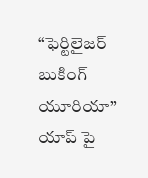“ఫెర్టిలైజర్ బుకింగ్ యూరియా” యాప్ పై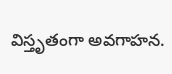విస్తృతంగా అవగాహన.